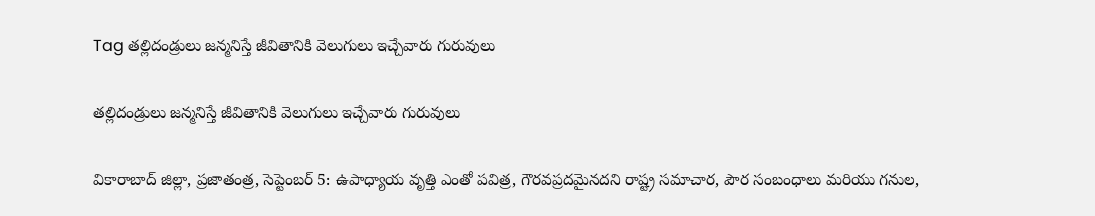Tag తల్లిదండ్రులు జన్మనిస్తే జీవితానికి వెలుగులు ఇచ్చేవారు గురువులు

తల్లిదండ్రులు జన్మనిస్తే జీవితానికి వెలుగులు ఇచ్చేవారు గురువులు

వికారాబాద్ జిల్లా, ప్రజాతంత్ర, సెప్టెంబర్ 5: ఉపాధ్యాయ వృత్తి ఎంతో పవిత్ర, గౌరవప్రదమైనదని రాష్ట్ర సమాచార, పౌర సంబంధాలు మరియు గనుల,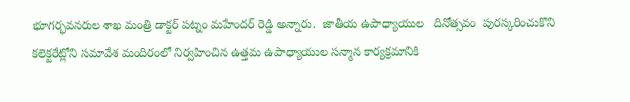భూగర్భవనరుల శాఖ మంత్రి డాక్టర్ పట్నం మహేందర్ రెడ్డి అన్నారు.  జాతీయ ఉపాధ్యాయుల   దినోత్సవం  పురస్కరించుకొని   కలెక్టరేట్లోని సమావేశ మందిరంలో నిర్వహించిన ఉత్తమ ఉపాధ్యాయుల సన్మాన కార్యక్రమానికి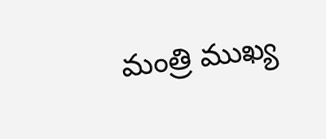మంత్రి ముఖ్య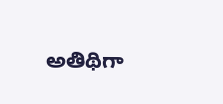అతిథిగా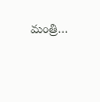మంత్రి…